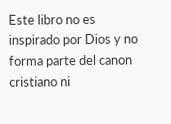Este libro no es inspirado por Dios y no forma parte del canon cristiano ni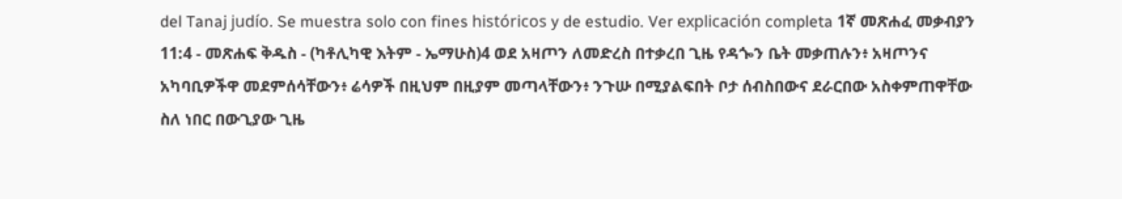del Tanaj judío. Se muestra solo con fines históricos y de estudio. Ver explicación completa 1ኛ መጽሐፈ መቃብያን 11:4 - መጽሐፍ ቅዱስ - (ካቶሊካዊ እትም - ኤማሁስ)4 ወደ አዛጦን ለመድረስ በተቃረበ ጊዜ የዳጐን ቤት መቃጠሉን፥ አዛጦንና አካባቢዎችዋ መደምሰሳቸውን፥ ሬሳዎች በዚህም በዚያም መጣላቸውን፥ ንጉሡ በሚያልፍበት ቦታ ሰብስበውና ደራርበው አስቀምጠዋቸው ስለ ነበር በውጊያው ጊዜ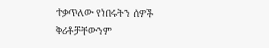ተቃጥለው የነበሩትን ሰዎች ቅሪቶቻቸውንም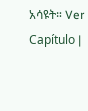አሳዩት። Ver Capítulo |